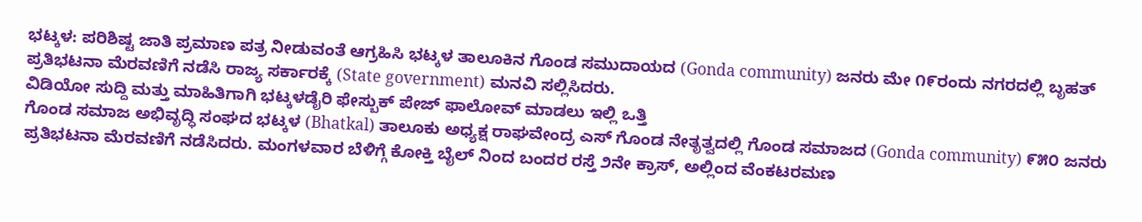ಭಟ್ಕಳ: ಪರಿಶಿಷ್ಟ ಜಾತಿ ಪ್ರಮಾಣ ಪತ್ರ ನೀಡುವಂತೆ ಆಗ್ರಹಿಸಿ ಭಟ್ಕಳ ತಾಲೂಕಿನ ಗೊಂಡ ಸಮುದಾಯದ (Gonda community) ಜನರು ಮೇ ೧೯ರಂದು ನಗರದಲ್ಲಿ ಬೃಹತ್ ಪ್ರತಿಭಟನಾ ಮೆರವಣಿಗೆ ನಡೆಸಿ ರಾಜ್ಯ ಸರ್ಕಾರಕ್ಕೆ (State government) ಮನವಿ ಸಲ್ಲಿಸಿದರು.
ವಿಡಿಯೋ ಸುದ್ದಿ ಮತ್ತು ಮಾಹಿತಿಗಾಗಿ ಭಟ್ಕಳಡೈರಿ ಫೇಸ್ಬುಕ್ ಪೇಜ್ ಫಾಲೋವ್ ಮಾಡಲು ಇಲ್ಲಿ ಒತ್ತಿ
ಗೊಂಡ ಸಮಾಜ ಅಭಿವೃದ್ಧಿ ಸಂಘದ ಭಟ್ಕಳ (Bhatkal) ತಾಲೂಕು ಅಧ್ಯಕ್ಷ ರಾಘವೇಂದ್ರ ಎಸ್ ಗೊಂಡ ನೇತೃತ್ವದಲ್ಲಿ ಗೊಂಡ ಸಮಾಜದ (Gonda community) ೯೫೦ ಜನರು ಪ್ರತಿಭಟನಾ ಮೆರವಣಿಗೆ ನಡೆಸಿದರು. ಮಂಗಳವಾರ ಬೆಳಿಗ್ಗೆ ಕೋಕ್ತಿ ಬೈಲ್ ನಿಂದ ಬಂದರ ರಸ್ತೆ ೨ನೇ ಕ್ರಾಸ್, ಅಲ್ಲಿಂದ ವೆಂಕಟರಮಣ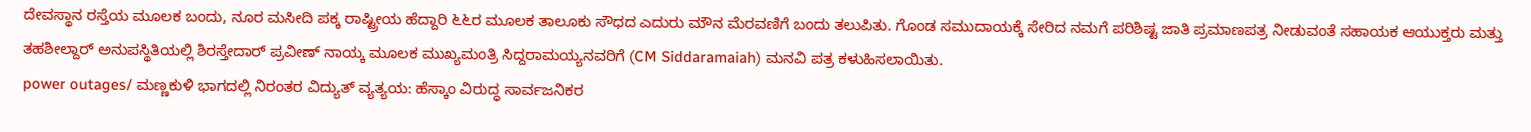ದೇವಸ್ಥಾನ ರಸ್ತೆಯ ಮೂಲಕ ಬಂದು, ನೂರ ಮಸೀದಿ ಪಕ್ಕ ರಾಷ್ಟ್ರೀಯ ಹೆದ್ದಾರಿ ೬೬ರ ಮೂಲಕ ತಾಲೂಕು ಸೌಧದ ಎದುರು ಮೌನ ಮೆರವಣಿಗೆ ಬಂದು ತಲುಪಿತು. ಗೊಂಡ ಸಮುದಾಯಕ್ಕೆ ಸೇರಿದ ನಮಗೆ ಪರಿಶಿಷ್ಟ ಜಾತಿ ಪ್ರಮಾಣಪತ್ರ ನೀಡುವಂತೆ ಸಹಾಯಕ ಆಯುಕ್ತರು ಮತ್ತು ತಹಶೀಲ್ದಾರ್ ಅನುಪಸ್ಥಿತಿಯಲ್ಲಿ ಶಿರಸ್ತೇದಾರ್ ಪ್ರವೀಣ್ ನಾಯ್ಕ ಮೂಲಕ ಮುಖ್ಯಮಂತ್ರಿ ಸಿದ್ದರಾಮಯ್ಯನವರಿಗೆ (CM Siddaramaiah) ಮನವಿ ಪತ್ರ ಕಳುಹಿಸಲಾಯಿತು.
power outages/ ಮಣ್ಣಕುಳಿ ಭಾಗದಲ್ಲಿ ನಿರಂತರ ವಿದ್ಯುತ್ ವ್ಯತ್ಯಯ: ಹೆಸ್ಕಾಂ ವಿರುದ್ಧ ಸಾರ್ವಜನಿಕರ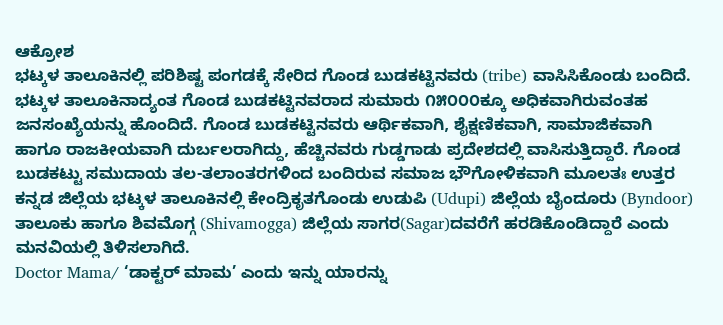ಆಕ್ರೋಶ
ಭಟ್ಕಳ ತಾಲೂಕಿನಲ್ಲಿ ಪರಿಶಿಷ್ಟ ಪಂಗಡಕ್ಕೆ ಸೇರಿದ ಗೊಂಡ ಬುಡಕಟ್ಟಿನವರು (tribe) ವಾಸಿಸಿಕೊಂಡು ಬಂದಿದೆ. ಭಟ್ಕಳ ತಾಲೂಕಿನಾದ್ಯಂತ ಗೊಂಡ ಬುಡಕಟ್ಟಿನವರಾದ ಸುಮಾರು ೧೫೦೦೦ಕ್ಕೂ ಅಧಿಕವಾಗಿರುವಂತಹ ಜನಸಂಖ್ಯೆಯನ್ನು ಹೊಂದಿದೆ. ಗೊಂಡ ಬುಡಕಟ್ಟಿನವರು ಆರ್ಥಿಕವಾಗಿ, ಶೈಕ್ಷಣಿಕವಾಗಿ, ಸಾಮಾಜಿಕವಾಗಿ ಹಾಗೂ ರಾಜಕೀಯವಾಗಿ ದುರ್ಬಲರಾಗಿದ್ದು, ಹೆಚ್ಚಿನವರು ಗುಡ್ಡಗಾಡು ಪ್ರದೇಶದಲ್ಲಿ ವಾಸಿಸುತ್ತಿದ್ದಾರೆ. ಗೊಂಡ ಬುಡಕಟ್ಟು ಸಮುದಾಯ ತಲ-ತಲಾಂತರಗಳಿಂದ ಬಂದಿರುವ ಸಮಾಜ ಭೌಗೋಳಿಕವಾಗಿ ಮೂಲತಃ ಉತ್ತರ ಕನ್ನಡ ಜಿಲ್ಲೆಯ ಭಟ್ಕಳ ತಾಲೂಕಿನಲ್ಲಿ ಕೇಂದ್ರಿಕೃತಗೊಂಡು ಉಡುಪಿ (Udupi) ಜಿಲ್ಲೆಯ ಬೈಂದೂರು (Byndoor) ತಾಲೂಕು ಹಾಗೂ ಶಿವಮೊಗ್ಗ (Shivamogga) ಜಿಲ್ಲೆಯ ಸಾಗರ(Sagar)ದವರೆಗೆ ಹರಡಿಕೊಂಡಿದ್ದಾರೆ ಎಂದು ಮನವಿಯಲ್ಲಿ ತಿಳಿಸಲಾಗಿದೆ.
Doctor Mama/ ‘ಡಾಕ್ಟರ್ ಮಾಮ’ ಎಂದು ಇನ್ನು ಯಾರನ್ನು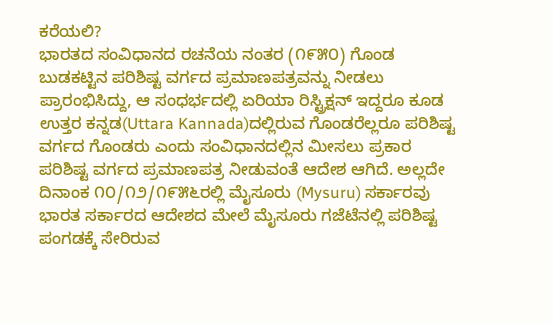ಕರೆಯಲಿ?
ಭಾರತದ ಸಂವಿಧಾನದ ರಚನೆಯ ನಂತರ (೧೯೫೦) ಗೊಂಡ ಬುಡಕಟ್ಟಿನ ಪರಿಶಿಷ್ಟ ವರ್ಗದ ಪ್ರಮಾಣಪತ್ರವನ್ನು ನೀಡಲು ಪ್ರಾರಂಭಿಸಿದ್ದು, ಆ ಸಂಧರ್ಭದಲ್ಲಿ ಏರಿಯಾ ರಿಸ್ಟ್ರಿಕ್ಷನ್ ಇದ್ದರೂ ಕೂಡ ಉತ್ತರ ಕನ್ನಡ(Uttara Kannada)ದಲ್ಲಿರುವ ಗೊಂಡರೆಲ್ಲರೂ ಪರಿಶಿಷ್ಟ ವರ್ಗದ ಗೊಂಡರು ಎಂದು ಸಂವಿಧಾನದಲ್ಲಿನ ಮೀಸಲು ಪ್ರಕಾರ ಪರಿಶಿಷ್ಟ ವರ್ಗದ ಪ್ರಮಾಣಪತ್ರ ನೀಡುವಂತೆ ಆದೇಶ ಆಗಿದೆ. ಅಲ್ಲದೇ ದಿನಾಂಕ ೧೦/೧೨/೧೯೫೬ರಲ್ಲಿ ಮೈಸೂರು (Mysuru) ಸರ್ಕಾರವು ಭಾರತ ಸರ್ಕಾರದ ಆದೇಶದ ಮೇಲೆ ಮೈಸೂರು ಗಜೆಟೆನಲ್ಲಿ ಪರಿಶಿಷ್ಟ ಪಂಗಡಕ್ಕೆ ಸೇರಿರುವ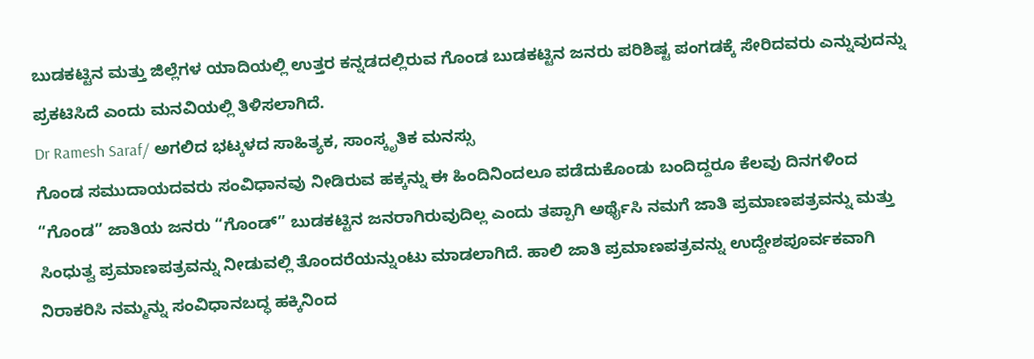ಬುಡಕಟ್ಟಿನ ಮತ್ತು ಜಿಲ್ಲೆಗಳ ಯಾದಿಯಲ್ಲಿ ಉತ್ತರ ಕನ್ನಡದಲ್ಲಿರುವ ಗೊಂಡ ಬುಡಕಟ್ಟಿನ ಜನರು ಪರಿಶಿಷ್ಟ ಪಂಗಡಕ್ಕೆ ಸೇರಿದವರು ಎನ್ನುವುದನ್ನು ಪ್ರಕಟಿಸಿದೆ ಎಂದು ಮನವಿಯಲ್ಲಿ ತಿಳಿಸಲಾಗಿದೆ.
Dr Ramesh Saraf/ ಅಗಲಿದ ಭಟ್ಕಳದ ಸಾಹಿತ್ಯಕ, ಸಾಂಸ್ಕೃತಿಕ ಮನಸ್ಸು
ಗೊಂಡ ಸಮುದಾಯದವರು ಸಂವಿಧಾನವು ನೀಡಿರುವ ಹಕ್ಕನ್ನು ಈ ಹಿಂದಿನಿಂದಲೂ ಪಡೆದುಕೊಂಡು ಬಂದಿದ್ದರೂ ಕೆಲವು ದಿನಗಳಿಂದ “ಗೊಂಡ” ಜಾತಿಯ ಜನರು “ಗೊಂಡ್” ಬುಡಕಟ್ಟಿನ ಜನರಾಗಿರುವುದಿಲ್ಲ ಎಂದು ತಪ್ಪಾಗಿ ಅರ್ಥೈಸಿ ನಮಗೆ ಜಾತಿ ಪ್ರಮಾಣಪತ್ರವನ್ನು ಮತ್ತು ಸಿಂಧುತ್ವ ಪ್ರಮಾಣಪತ್ರವನ್ನು ನೀಡುವಲ್ಲಿ ತೊಂದರೆಯನ್ನುಂಟು ಮಾಡಲಾಗಿದೆ. ಹಾಲಿ ಜಾತಿ ಪ್ರಮಾಣಪತ್ರವನ್ನು ಉದ್ದೇಶಪೂರ್ವಕವಾಗಿ ನಿರಾಕರಿಸಿ ನಮ್ಮನ್ನು ಸಂವಿಧಾನಬದ್ಧ ಹಕ್ಕಿನಿಂದ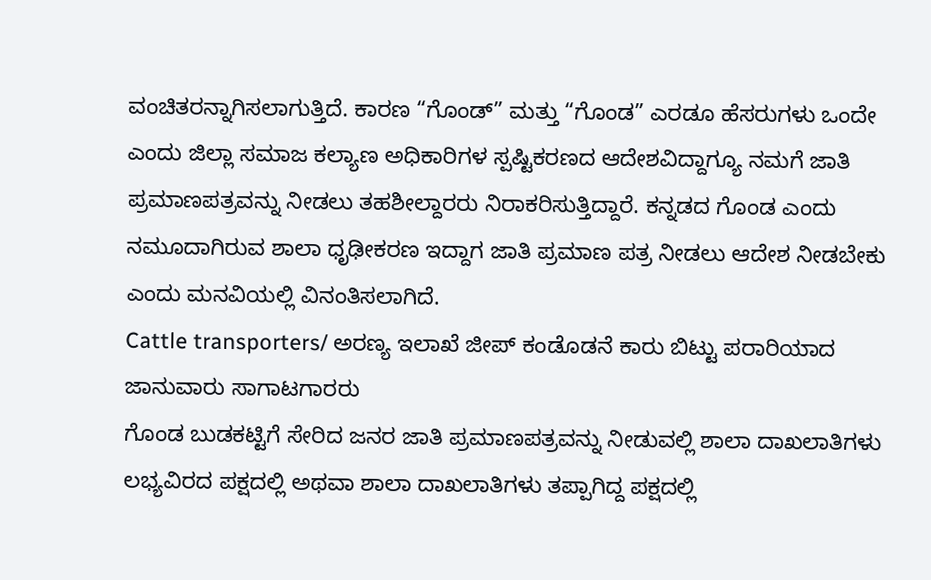ವಂಚಿತರನ್ನಾಗಿಸಲಾಗುತ್ತಿದೆ. ಕಾರಣ “ಗೊಂಡ್” ಮತ್ತು “ಗೊಂಡ” ಎರಡೂ ಹೆಸರುಗಳು ಒಂದೇ ಎಂದು ಜಿಲ್ಲಾ ಸಮಾಜ ಕಲ್ಯಾಣ ಅಧಿಕಾರಿಗಳ ಸ್ಪಷ್ಟಿಕರಣದ ಆದೇಶವಿದ್ದಾಗ್ಯೂ ನಮಗೆ ಜಾತಿ ಪ್ರಮಾಣಪತ್ರವನ್ನು ನೀಡಲು ತಹಶೀಲ್ದಾರರು ನಿರಾಕರಿಸುತ್ತಿದ್ದಾರೆ. ಕನ್ನಡದ ಗೊಂಡ ಎಂದು ನಮೂದಾಗಿರುವ ಶಾಲಾ ಧೃಢೀಕರಣ ಇದ್ದಾಗ ಜಾತಿ ಪ್ರಮಾಣ ಪತ್ರ ನೀಡಲು ಆದೇಶ ನೀಡಬೇಕು ಎಂದು ಮನವಿಯಲ್ಲಿ ವಿನಂತಿಸಲಾಗಿದೆ.
Cattle transporters/ ಅರಣ್ಯ ಇಲಾಖೆ ಜೀಪ್ ಕಂಡೊಡನೆ ಕಾರು ಬಿಟ್ಟು ಪರಾರಿಯಾದ ಜಾನುವಾರು ಸಾಗಾಟಗಾರರು
ಗೊಂಡ ಬುಡಕಟ್ಟಿಗೆ ಸೇರಿದ ಜನರ ಜಾತಿ ಪ್ರಮಾಣಪತ್ರವನ್ನು ನೀಡುವಲ್ಲಿ ಶಾಲಾ ದಾಖಲಾತಿಗಳು ಲಭ್ಯವಿರದ ಪಕ್ಷದಲ್ಲಿ ಅಥವಾ ಶಾಲಾ ದಾಖಲಾತಿಗಳು ತಪ್ಪಾಗಿದ್ದ ಪಕ್ಷದಲ್ಲಿ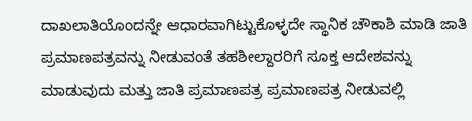ದಾಖಲಾತಿಯೊಂದನ್ನೇ ಆಧಾರವಾಗಿಟ್ಟುಕೊಳ್ಳದೇ ಸ್ಥಾನಿಕ ಚೌಕಾಶಿ ಮಾಡಿ ಜಾತಿ ಪ್ರಮಾಣಪತ್ರವನ್ನು ನೀಡುವಂತೆ ತಹಶೀಲ್ದಾರರಿಗೆ ಸೂಕ್ತ ಆದೇಶವನ್ನು ಮಾಡುವುದು ಮತ್ತು ಜಾತಿ ಪ್ರಮಾಣಪತ್ರ ಪ್ರಮಾಣಪತ್ರ ನೀಡುವಲ್ಲಿ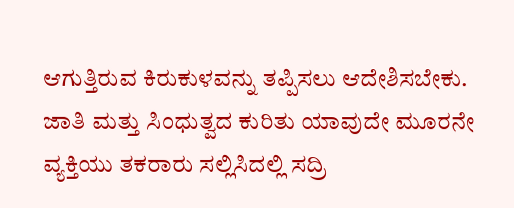ಆಗುತ್ತಿರುವ ಕಿರುಕುಳವನ್ನು ತಪ್ಪಿಸಲು ಆದೇಶಿಸಬೇಕು. ಜಾತಿ ಮತ್ತು ಸಿಂಧುತ್ವದ ಕುರಿತು ಯಾವುದೇ ಮೂರನೇ ವ್ಯಕ್ತಿಯು ತಕರಾರು ಸಲ್ಲಿಸಿದಲ್ಲಿ ಸದ್ರಿ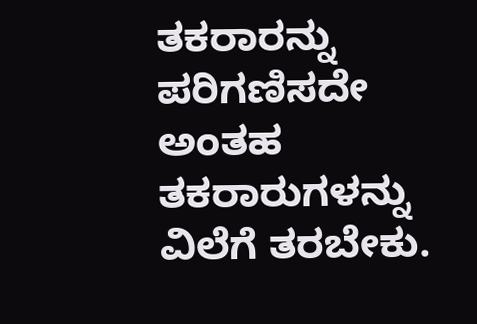ತಕರಾರನ್ನು ಪರಿಗಣಿಸದೇ ಅಂತಹ ತಕರಾರುಗಳನ್ನು ವಿಲೆಗೆ ತರಬೇಕು.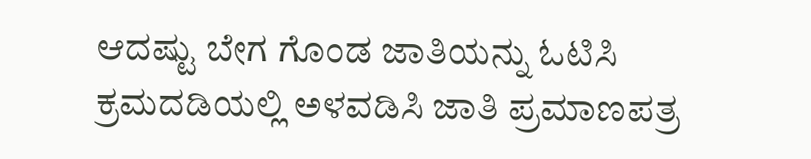ಆದಷ್ಟು ಬೇಗ ಗೊಂಡ ಜಾತಿಯನ್ನು ಓಟಿಸಿ ಕ್ರಮದಡಿಯಲ್ಲಿ ಅಳವಡಿಸಿ ಜಾತಿ ಪ್ರಮಾಣಪತ್ರ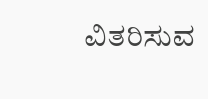ವಿತರಿಸುವ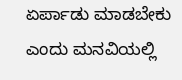ಏರ್ಪಾಡು ಮಾಡಬೇಕು ಎಂದು ಮನವಿಯಲ್ಲಿ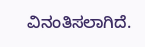ವಿನಂತಿಸಲಾಗಿದೆ.